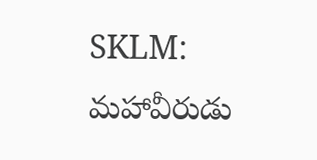SKLM: మహావీరుడు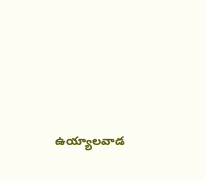ఉయ్యాలవాడ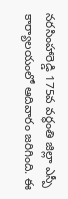నరసింహారెడ్డి 175వ వర్ధంతి జిల్లా ఎస్పీ కార్యాలయంలో ఆదివారం జరిగింది. ఈ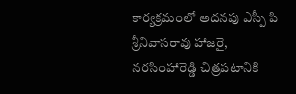కార్యక్రమంలో అదనపు ఎస్పీ పి శ్రీనివాసరావు హాజరై, నరసింహారెడ్డి చిత్రపటానికి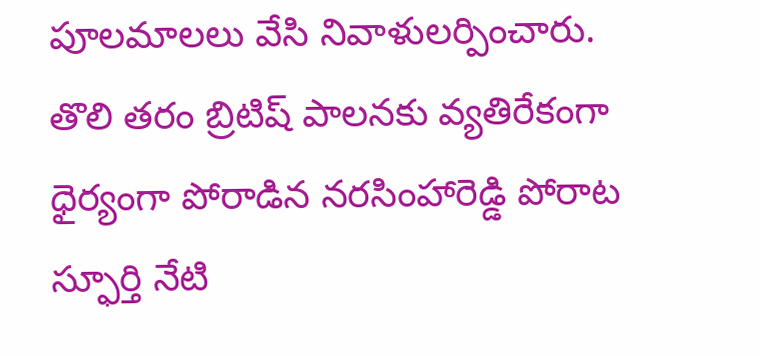పూలమాలలు వేసి నివాళులర్పించారు. తొలి తరం బ్రిటిష్ పాలనకు వ్యతిరేకంగా ధైర్యంగా పోరాడిన నరసింహారెడ్డి పోరాట స్ఫూర్తి నేటి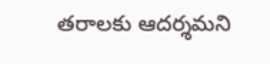తరాలకు ఆదర్శమని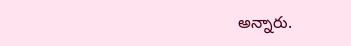అన్నారు.